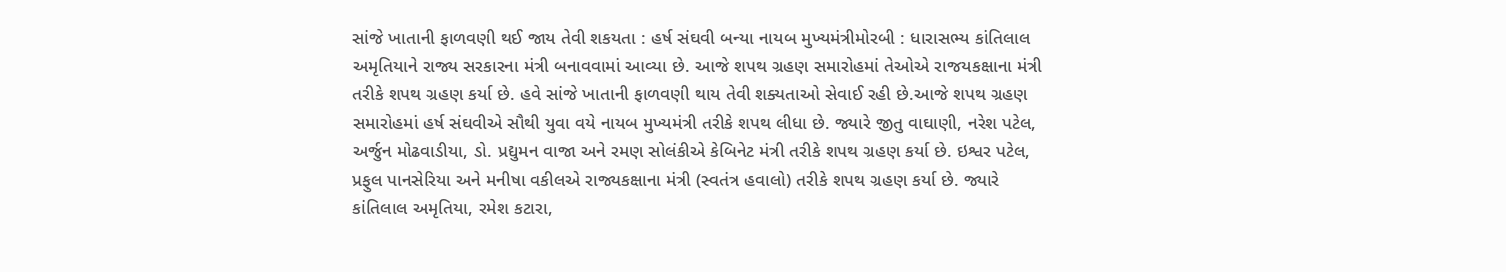સાંજે ખાતાની ફાળવણી થઈ જાય તેવી શકયતા : હર્ષ સંઘવી બન્યા નાયબ મુખ્યમંત્રીમોરબી : ધારાસભ્ય કાંતિલાલ અમૃતિયાને રાજ્ય સરકારના મંત્રી બનાવવામાં આવ્યા છે. આજે શપથ ગ્રહણ સમારોહમાં તેઓએ રાજયકક્ષાના મંત્રી તરીકે શપથ ગ્રહણ કર્યા છે. હવે સાંજે ખાતાની ફાળવણી થાય તેવી શક્યતાઓ સેવાઈ રહી છે.આજે શપથ ગ્રહણ સમારોહમાં હર્ષ સંઘવીએ સૌથી યુવા વયે નાયબ મુખ્યમંત્રી તરીકે શપથ લીધા છે. જ્યારે જીતુ વાઘાણી, નરેશ પટેલ, અર્જુન મોઢવાડીયા, ડો. પ્રદ્યુમન વાજા અને રમણ સોલંકીએ કેબિનેટ મંત્રી તરીકે શપથ ગ્રહણ કર્યા છે. ઇશ્વર પટેલ, પ્રફુલ પાનસેરિયા અને મનીષા વકીલએ રાજ્યકક્ષાના મંત્રી (સ્વતંત્ર હવાલો) તરીકે શપથ ગ્રહણ કર્યા છે. જ્યારે કાંતિલાલ અમૃતિયા, રમેશ કટારા,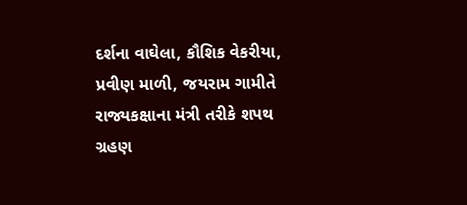દર્શના વાઘેલા, કૌશિક વેકરીયા, પ્રવીણ માળી, જયરામ ગામીતે રાજ્યકક્ષાના મંત્રી તરીકે શપથ ગ્રહણ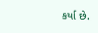કર્યા છે.